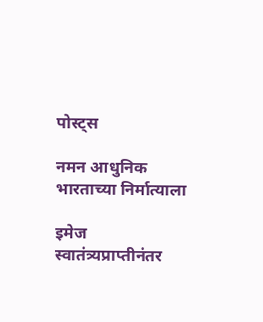पोस्ट्स

नमन आधुनिक भारताच्या निर्मात्याला

इमेज
स्वातंत्र्यप्राप्तीनंतर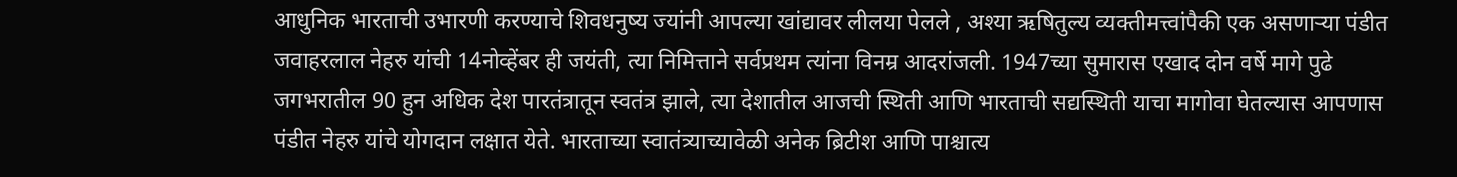आधुनिक भारताची उभारणी करण्याचे शिवधनुष्य ज्यांनी आपल्या खांद्यावर लीलया पेलले , अश्या ऋषितुल्य व्यक्तीमत्त्वांपैकी एक असणाऱ्या पंडीत जवाहरलाल नेहरु यांची 14नोव्हेंबर ही जयंती, त्या निमित्ताने सर्वप्रथम त्यांना विनम्र आदरांजली. 1947च्या सुमारास एखाद दोन वर्षे मागे पुढे  जगभरातील 90 हुन अधिक देश पारतंत्रातून स्वतंत्र झाले, त्या देशातील आजची स्थिती आणि भारताची सद्यस्थिती याचा मागोवा घेतल्यास आपणास पंडीत नेहरु यांचे योगदान लक्षात येते. भारताच्या स्वातंत्र्याच्यावेळी अनेक ब्रिटीश आणि पाश्चात्य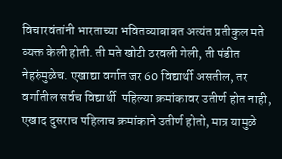विचारवंतांनी भारताच्या भवितव्याबाबत अत्यंत प्रतीकुल मते व्यक्त केली होती. ती मते खोटी ठरवली गेली, ती पंडीत नेहरुंमुळेच. एखाद्या वर्गात जर 60 विद्यार्थी असतील, तर वर्गातील सर्वच विद्यार्थी  पहिल्या क्रमांकावर उतीर्ण होत नाही, एखाद दुसराच पहिलाच क्रमांकाने उतीर्ण होतो, मात्र यामुळे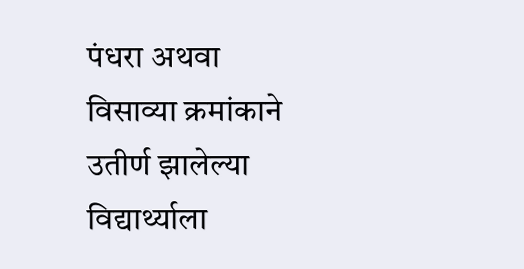पंधरा अथवा विसाव्या क्रमांकाने उतीर्ण झालेल्या विद्यार्थ्याला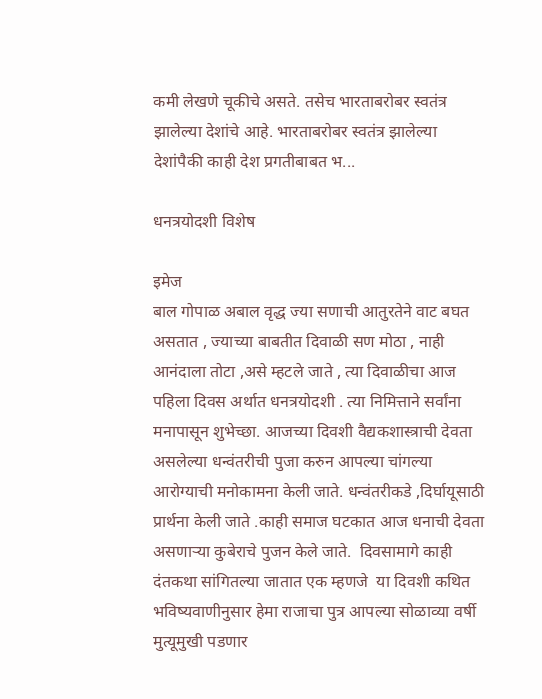कमी लेखणे चूकीचे असते. तसेच भारताबरोबर स्वतंत्र झालेल्या देशांचे आहे. भारताबरोबर स्वतंत्र झालेल्या देशांपैकी काही देश प्रगतीबाबत भ...

धनत्रयोदशी विशेष

इमेज
बाल गोपाळ अबाल वृद्ध ज्या सणाची आतुरतेने वाट बघत असतात , ज्याच्या बाबतीत दिवाळी सण मोठा , नाही आनंदाला तोटा ,असे म्हटले जाते , त्या दिवाळीचा आज पहिला दिवस अर्थात धनत्रयोदशी . त्या निमित्ताने सर्वांना मनापासून शुभेच्छा. आजच्या दिवशी वैद्यकशास्त्राची देवता असलेल्या धन्वंतरीची पुजा करुन आपल्या चांगल्या आरोग्याची मनोकामना केली जाते. धन्वंतरीकडे ,दिर्घायूसाठी प्रार्थना केली जाते .काही समाज घटकात आज धनाची देवता असणाऱ्या कुबेराचे पुजन केले जाते.  दिवसामागे काही दंतकथा सांगितल्या जातात एक म्हणजे  या दिवशी कथित भविष्यवाणीनुसार हेमा राजाचा पुत्र आपल्या सोळाव्या वर्षी मुत्यूमुखी पडणार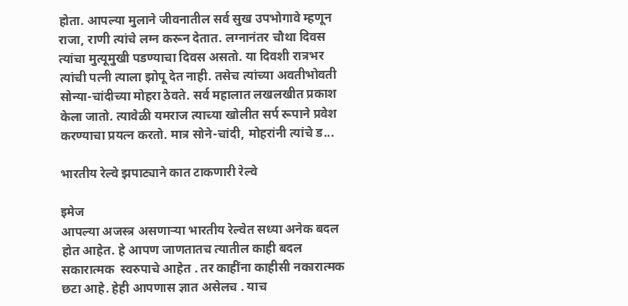होता. आपल्या मुलाने जीवनातील सर्व सुख उपभोगावे म्हणून राजा, राणी त्यांचे लग्न करून देतात. लग्नानंतर चौथा दिवस त्यांचा मुत्यूमुखी पडण्याचा दिवस असतो. या दिवशी रात्रभर त्यांची पत्नी त्याला झोपू देत नाही. तसेच त्यांच्या अवतीभोवती सोन्या-चांदीच्या मोहरा ठेवते. सर्व महालात लखलखीत प्रकाश केला जातो. त्यावेळी यमराज त्याच्या खोलीत सर्प रूपाने प्रवेश करण्याचा प्रयत्न करतो. मात्र सोने-चांदी, मोहरांनी त्यांचे ड...

भारतीय रेल्वे झपाट्याने कात टाकणारी रेल्वे

इमेज
आपल्या अजस्त्र असणाऱ्या भारतीय रेल्वेत सध्या अनेक बदल होत आहेत. हे आपण जाणतातच त्यातील काही बदल सकारात्मक  स्वरुपाचे आहेत . तर काहींना काहीसी नकारात्मक छटा आहे. हेही आपणास ज्ञात असेलच . याच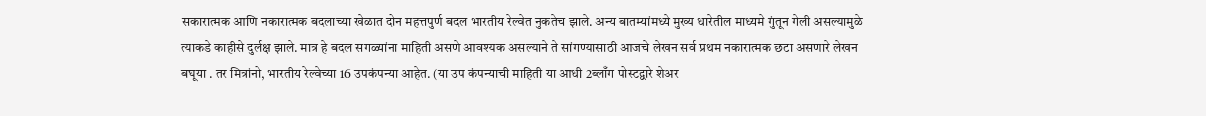सकारात्मक आणि नकारात्मक बदलाच्या खेळात दोन महत्तपुर्ण बदल भारतीय रेल्वेत नुकतेच झाले. अन्य बातम्यांमध्ये मुख्य धारेतील माध्यमे गुंतून गेली असल्यामुळे त्याकडे काहीसे दुर्लक्ष झाले. मात्र हे बदल सगळ्यांना माहिती असणे आवश्यक असल्याने ते सांगण्यासाठी आजचे लेखन सर्व प्रथम नकारात्मक छटा असणारे लेखन बघूया . तर मित्रांनो, भारतीय रेल्वेच्या 16 उपकंपन्या आहेत. (या उप कंपन्याची माहिती या आधी 2ब्लाँग पोस्टद्वारे शेअर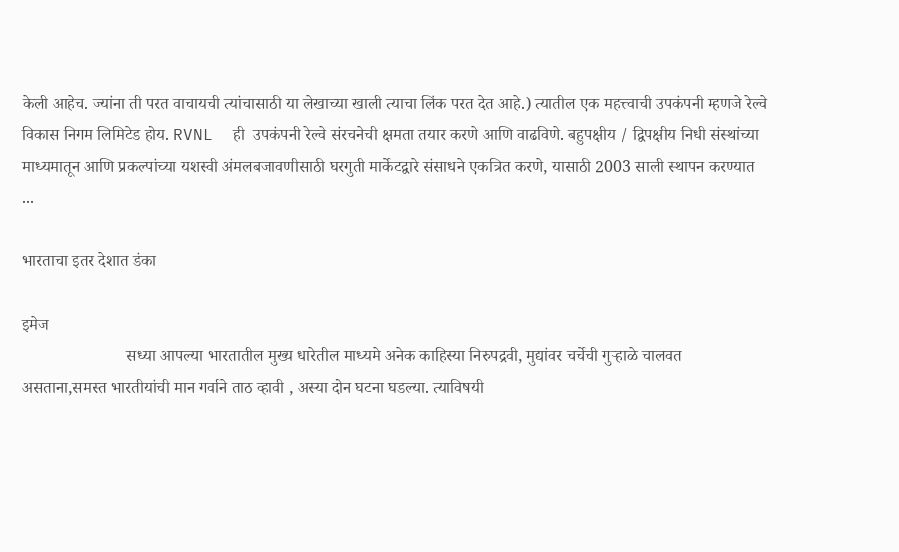केली आहेच. ज्यांना ती परत वाचायची त्यांचासाठी या लेखाच्या खाली त्याचा लिंक परत देत आहे.) त्यातील एक महत्त्वाची उपकंपनी म्हणजे रेल्वे विकास निगम लिमिटेड होय. RVNL  ही  उपकंपनी रेल्वे संरचनेची क्षमता तयार करणे आणि वाढविणे. बहुपक्षीय / द्विपक्षीय निधी संस्थांच्या माध्यमातून आणि प्रकल्पांच्या यशस्वी अंमलबजावणीसाठी घरगुती मार्केटद्वारे संसाधने एकत्रित करणे, यासाठी 2003 साली स्थापन करण्यात ...

भारताचा इतर देशात डंका

इमेज
                         सध्या आपल्या भारतातील मुख्य धारेतील माध्यमे अनेक काहिस्या निरुपद्रवी, मुद्यांवर चर्चेची गुऱ्हाळे चालवत असताना,समस्त भारतीयांची मान गर्वाने ताठ व्हावी , अस्या दोन घटना घडल्या. त्याविषयी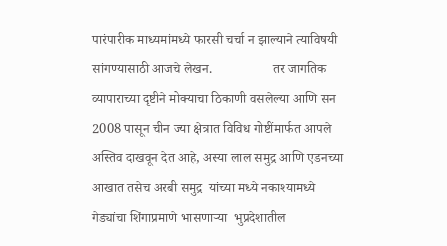पारंपारीक माध्यमांमध्ये फारसी चर्चा न झाल्याने त्याविषयी सांगण्यासाठी आजचे लेखन.                  तर जागतिक व्यापाराच्या दृष्टीने मोक्याचा ठिकाणी वसलेल्या आणि सन 2008 पासून चीन ज्या क्षेत्रात विविध गोष्टींमार्फत आपले अस्तिव दाखवून देत आहे, अस्या लाल समुद्र आणि एडनच्या आखात तसेच अरबी समुद्र  यांच्या मध्ये नकाश्यामध्ये  गेड्यांचा शिंगाप्रमाणे भासणाऱ्या  भुप्रदेशातील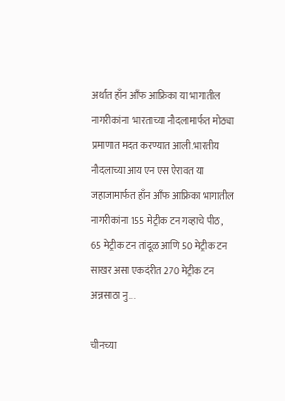अर्थात हाँन आँफ आफ्रिका या भागातील नागरीकांना  भारताच्या नौदलामार्फत मोठ्या प्रमाणात मदत करण्यात आली.भारतीय नौदलाच्या आय एन एस ऐरावत या जहाजामार्फत हाँन आँफ आफ्रिका भागातील नागरीकांना 155 मेट्रीक टन गव्हाचे पीठ, 65 मेट्रीक टन तांदूळ आणि 50 मेट्रीक टन साखर असा एकदंरीत 270 मेट्रीक टन अन्नसाठा नु...

चीनच्या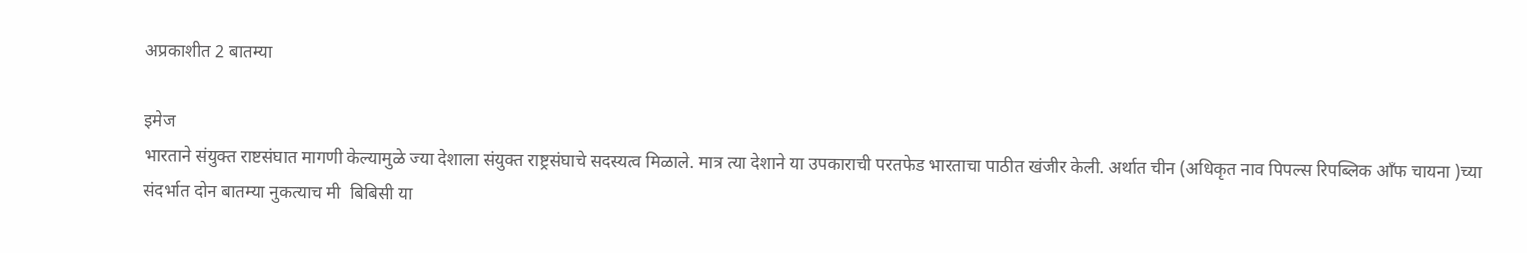अप्रकाशीत 2 बातम्या

इमेज
भारताने संयुक्त राष्टसंघात मागणी केल्यामुळे ज्या देशाला संयुक्त राष्ट्रसंघाचे सदस्यत्व मिळाले. मात्र त्या देशाने या उपकाराची परतफेड भारताचा पाठीत खंजीर केली. अर्थात चीन (अधिकृत नाव पिपल्स रिपब्लिक आँफ चायना )च्या संदर्भात दोन बातम्या नुकत्याच मी  बिबिसी या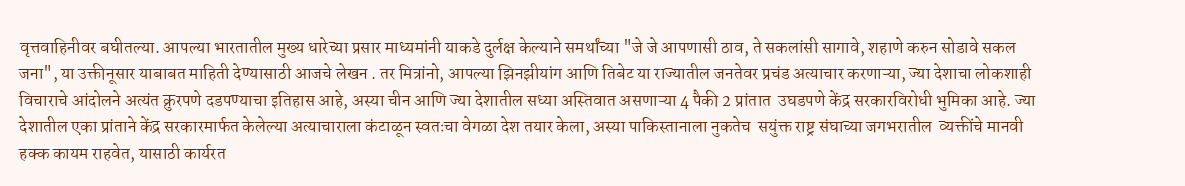वृत्तवाहिनीवर बघीतल्या. आपल्या भारतातील मुख्य धारेच्या प्रसार माध्यमांनी याकडे दुर्लक्ष केल्याने समर्थांच्या "जे जे आपणासी ठाव, ते सकलांसी सागावे, शहाणे करुन सोडावे सकल जना", या उक्तीनूसार याबाबत माहिती देण्यासाठी आजचे लेखन . तर मित्रांनो, आपल्या झिनझीयांग आणि तिबेट या राज्यातील जनतेवर प्रचंड अत्याचार करणाऱ्या, ज्या देशाचा लोकशाही विचाराचे आंदोलने अत्यंत क्रुरपणे दडपण्याचा इतिहास आहे, अस्या चीन आणि ज्या देशातील सध्या अस्तिवात असणाऱ्या 4 पैकी 2 प्रांतात  उघडपणे केंद्र सरकारविरोधी भुमिका आहे. ज्या देशातील एका प्रांताने केंद्र सरकारमार्फत केलेल्या अत्याचाराला कंटाळून स्वतःचा वेगळा देश तयार केला, अस्या पाकिस्तानाला नुकतेच  सयुंक्त राष्ट्र संघाच्या जगभरातील  व्यक्तींचे मानवी हक्क कायम राहवेत, यासाठी कार्यरत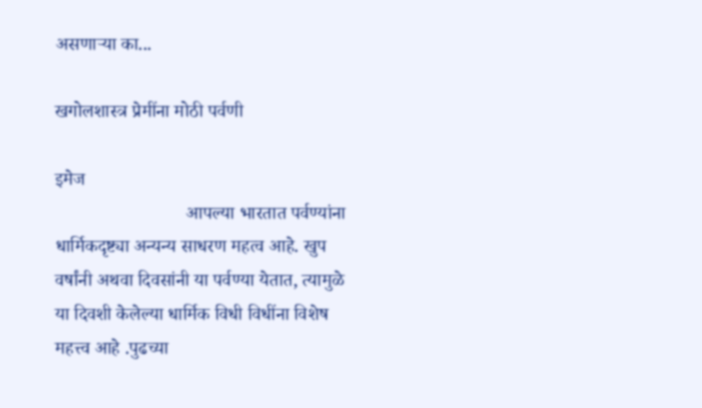असणाऱ्या का...

खगोलशास्त्र प्रेमींना मोठी पर्वणी

इमेज
                            आपल्या भारतात पर्वण्यांना धार्मिकदृष्ट्या अन्यन्य साधरण महत्व आहे. खुप वर्षांनी अथवा दिवसांनी या पर्वण्या येतात, त्यामुळे या दिवशी केलेल्या धार्मिक विधी विधींना विशेष महत्त्व आहे .पुढच्या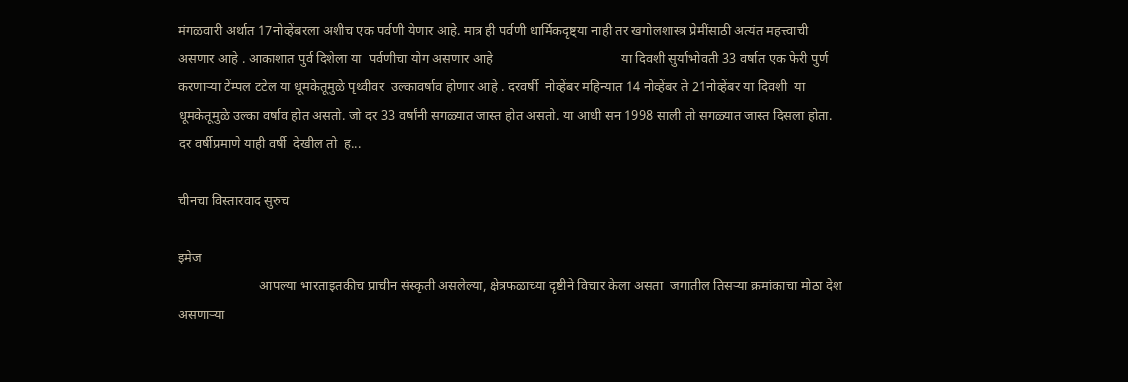मंगळवारी अर्थात 17नोव्हेंबरला अशीच एक पर्वणी येणार आहे. मात्र ही पर्वणी धार्मिकदृष्ट्या नाही तर खगोलशास्त्र प्रेमींसाठी अत्यंत महत्त्वाची असणार आहे . आकाशात पुर्व दिशेला या  पर्वणीचा योग असणार आहे                                      या दिवशी सुर्याभोवती 33 वर्षात एक फेरी पुर्ण करणाऱ्या टेंम्पल टटेल या धूमकेतूमुळे पृथ्वीवर  उल्कावर्षाव होणार आहे . दरवर्षी  नोव्हेंबर महिन्यात 14 नोव्हेंबर ते 21नोव्हेंबर या दिवशी  या धूमकेतूमुळे उल्का वर्षाव होत असतो. जो दर 33 वर्षांनी सगळ्यात जास्त होत असतो. या आधी सन 1998 साली तो सगळ्यात जास्त दिसला होता.  दर वर्षीप्रमाणे याही वर्षी  देखील तो  ह...

चीनचा विस्तारवाद सुरुच

इमेज
                        आपल्या भारताइतकीच प्राचीन संस्कृती असलेल्या, क्षेत्रफळाच्या दृष्टीने विचार केला असता  जगातील तिसऱ्या क्रमांकाचा मोठा देश असणाऱ्या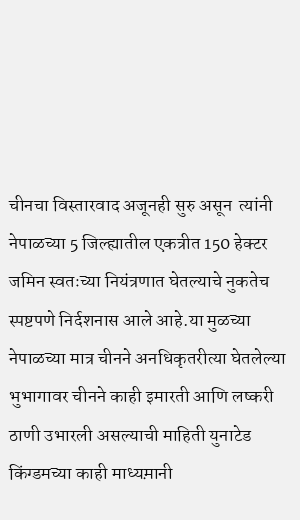चीनचा विस्तारवाद अजूनही सुरु असून  त्यांनी नेपाळच्या 5 जिल्ह्यातील एकत्रीत 150 हेक्टर जमिन स्वतःच्या नियंत्रणात घेतल्याचे नुकतेच स्पष्टपणे निर्दशनास आले आहे.या मुळच्या नेपाळच्या मात्र चीनने अनधिकृतरीत्या घेतलेल्या भुभागावर चीनने काही इमारती आणि लष्करी ठाणी उभारली असल्याची माहिती युनाटेड किंग्डमच्या काही माध्यम़ानी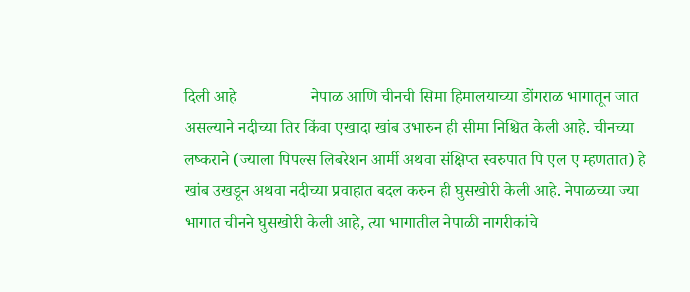दिली आहे                  नेपाळ आणि चीनची सिमा हिमालयाच्या डोंगराळ भागातून जात असल्याने नदीच्या तिर किंवा एखादा खांब उभारुन ही सीमा निश्चित केली आहे. चीनच्या लष्कराने (ज्याला पिपल्स लिबरेशन आर्मी अथवा संक्षिप्त स्वरुपात पि एल ए म्हणतात) हे खांब उखडून अथवा नदीच्या प्रवाहात बदल करुन ही घुसखोरी केली आहे. नेपाळच्या ज्या भागात चीनने घुसखोरी केली आहे, त्या भागातील नेपाळी नागरीकांचे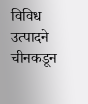विविध उत्पादने चीनकडून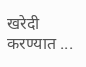खरेदी करण्यात ...